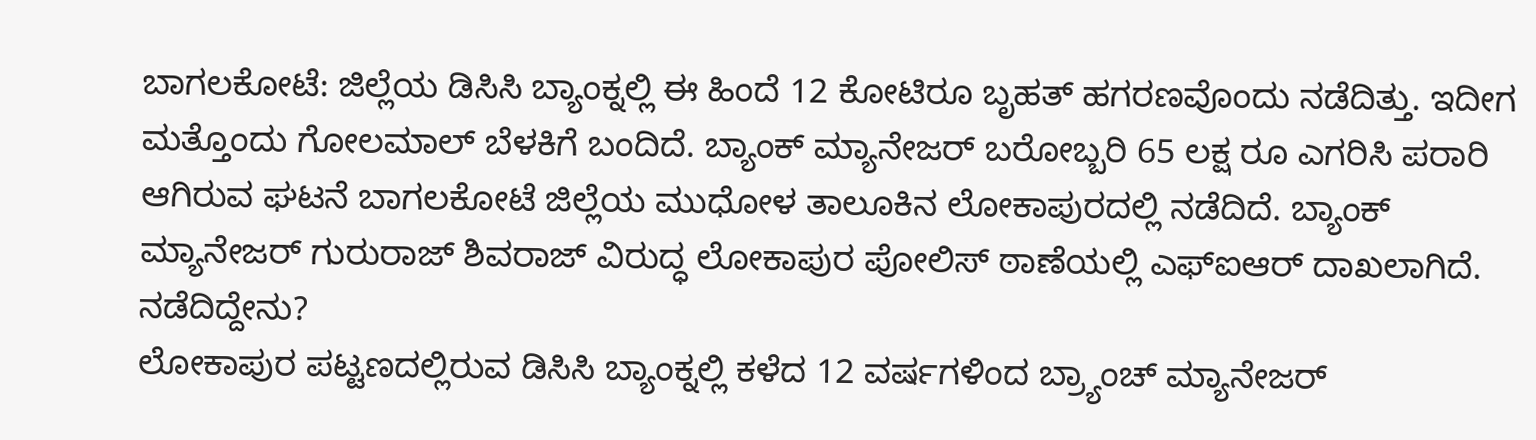ಬಾಗಲಕೋಟೆ: ಜಿಲ್ಲೆಯ ಡಿಸಿಸಿ ಬ್ಯಾಂಕ್ನಲ್ಲಿ ಈ ಹಿಂದೆ 12 ಕೋಟಿರೂ ಬೃಹತ್ ಹಗರಣವೊಂದು ನಡೆದಿತ್ತು. ಇದೀಗ ಮತ್ತೊಂದು ಗೋಲಮಾಲ್ ಬೆಳಕಿಗೆ ಬಂದಿದೆ. ಬ್ಯಾಂಕ್ ಮ್ಯಾನೇಜರ್ ಬರೋಬ್ಬರಿ 65 ಲಕ್ಷ ರೂ ಎಗರಿಸಿ ಪರಾರಿ ಆಗಿರುವ ಘಟನೆ ಬಾಗಲಕೋಟೆ ಜಿಲ್ಲೆಯ ಮುಧೋಳ ತಾಲೂಕಿನ ಲೋಕಾಪುರದಲ್ಲಿ ನಡೆದಿದೆ. ಬ್ಯಾಂಕ್ ಮ್ಯಾನೇಜರ್ ಗುರುರಾಜ್ ಶಿವರಾಜ್ ವಿರುದ್ಧ ಲೋಕಾಪುರ ಪೋಲಿಸ್ ಠಾಣೆಯಲ್ಲಿ ಎಫ್ಐಆರ್ ದಾಖಲಾಗಿದೆ.
ನಡೆದಿದ್ದೇನು?
ಲೋಕಾಪುರ ಪಟ್ಟಣದಲ್ಲಿರುವ ಡಿಸಿಸಿ ಬ್ಯಾಂಕ್ನಲ್ಲಿ ಕಳೆದ 12 ವರ್ಷಗಳಿಂದ ಬ್ರ್ಯಾಂಚ್ ಮ್ಯಾನೇಜರ್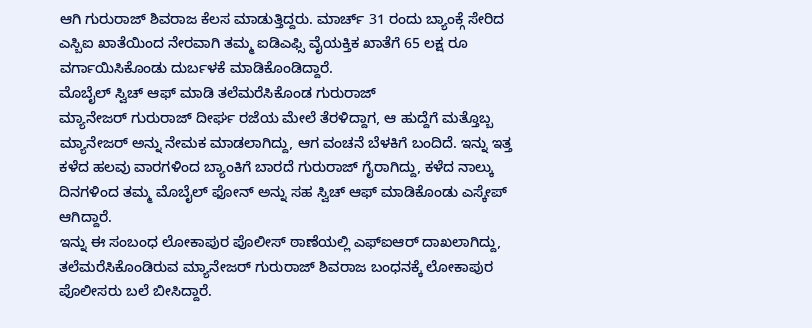ಆಗಿ ಗುರುರಾಜ್ ಶಿವರಾಜ ಕೆಲಸ ಮಾಡುತ್ತಿದ್ದರು. ಮಾರ್ಚ್ 31 ರಂದು ಬ್ಯಾಂಕ್ಗೆ ಸೇರಿದ ಎಸ್ಬಿಐ ಖಾತೆಯಿಂದ ನೇರವಾಗಿ ತಮ್ಮ ಐಡಿಎಫ್ಸಿ ವೈಯಕ್ತಿಕ ಖಾತೆಗೆ 65 ಲಕ್ಷ ರೂ ವರ್ಗಾಯಿಸಿಕೊಂಡು ದುರ್ಬಳಕೆ ಮಾಡಿಕೊಂಡಿದ್ದಾರೆ.
ಮೊಬೈಲ್ ಸ್ವಿಚ್ ಆಫ್ ಮಾಡಿ ತಲೆಮರೆಸಿಕೊಂಡ ಗುರುರಾಜ್
ಮ್ಯಾನೇಜರ್ ಗುರುರಾಜ್ ದೀರ್ಘ ರಜೆಯ ಮೇಲೆ ತೆರಳಿದ್ದಾಗ, ಆ ಹುದ್ದೆಗೆ ಮತ್ತೊಬ್ಬ ಮ್ಯಾನೇಜರ್ ಅನ್ನು ನೇಮಕ ಮಾಡಲಾಗಿದ್ದು, ಆಗ ವಂಚನೆ ಬೆಳಕಿಗೆ ಬಂದಿದೆ. ಇನ್ನು ಇತ್ತ ಕಳೆದ ಹಲವು ವಾರಗಳಿಂದ ಬ್ಯಾಂಕಿಗೆ ಬಾರದೆ ಗುರುರಾಜ್ ಗೈರಾಗಿದ್ದು, ಕಳೆದ ನಾಲ್ಕು ದಿನಗಳಿಂದ ತಮ್ಮ ಮೊಬೈಲ್ ಫೋನ್ ಅನ್ನು ಸಹ ಸ್ವಿಚ್ ಆಫ್ ಮಾಡಿಕೊಂಡು ಎಸ್ಕೇಪ್ ಆಗಿದ್ದಾರೆ.
ಇನ್ನು ಈ ಸಂಬಂಧ ಲೋಕಾಪುರ ಪೊಲೀಸ್ ಠಾಣೆಯಲ್ಲಿ ಎಫ್ಐಆರ್ ದಾಖಲಾಗಿದ್ದು, ತಲೆಮರೆಸಿಕೊಂಡಿರುವ ಮ್ಯಾನೇಜರ್ ಗುರುರಾಜ್ ಶಿವರಾಜ ಬಂಧನಕ್ಕೆ ಲೋಕಾಪುರ ಪೊಲೀಸರು ಬಲೆ ಬೀಸಿದ್ದಾರೆ.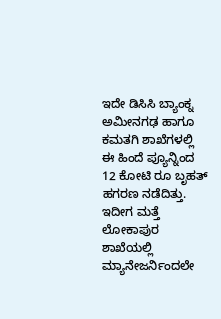ಇದೇ ಡಿಸಿಸಿ ಬ್ಯಾಂಕ್ನ ಅಮೀನಗಢ ಹಾಗೂ ಕಮತಗಿ ಶಾಖೆಗಳಲ್ಲಿ ಈ ಹಿಂದೆ ಪ್ಯೂನ್ನಿಂದ 12 ಕೋಟಿ ರೂ ಬೃಹತ್ ಹಗರಣ ನಡೆದಿತ್ತು. ಇದೀಗ ಮತ್ತೆ ಲೋಕಾಪುರ ಶಾಖೆಯಲ್ಲಿ ಮ್ಯಾನೇಜರ್ನಿಂದಲೇ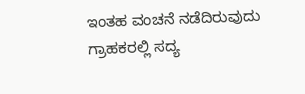ಇಂತಹ ವಂಚನೆ ನಡೆದಿರುವುದು ಗ್ರಾಹಕರಲ್ಲಿ ಸದ್ಯ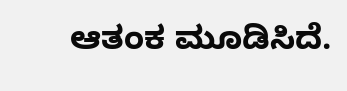ಆತಂಕ ಮೂಡಿಸಿದೆ.